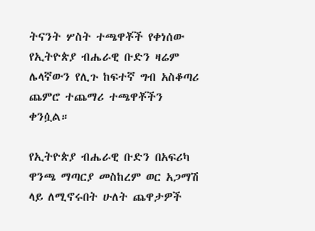ትናንት ሦስት ተጫዋቾች የቀነሰው የኢትዮጵያ ብሔራዊ ቡድን ዛሬም ሌላኛውን የሊጉ ከፍተኛ ግብ አስቆጣሪ ጨምሮ ተጨማሪ ተጫዋቾችን ቀንሷል።

የኢትዮጵያ ብሔራዊ ቡድን በአፍሪካ ዋንጫ ማጣርያ መስከረም ወር አጋማሽ ላይ ለሚኖሩበት ሁለት ጨዋታዎች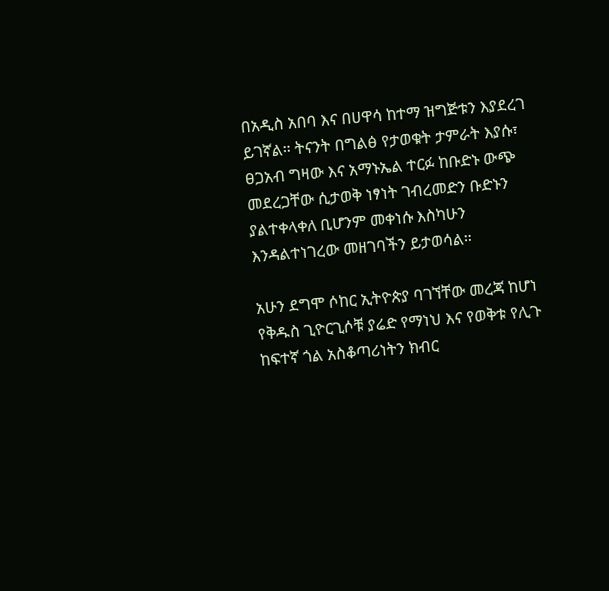በአዲስ አበባ እና በሀዋሳ ከተማ ዝግጅቱን እያደረገ ይገኛል። ትናንት በግልፅ የታወቁት ታምራት እያሱ፣ ፀጋአብ ግዛው እና አማኑኤል ተርፉ ከቡድኑ ውጭ መደረጋቸው ሲታወቅ ነፃነት ገብረመድን ቡድኑን ያልተቀላቀለ ቢሆንም መቀነሱ እስካሁን እንዳልተነገረው መዘገባችን ይታወሳል።

አሁን ደግሞ ሶከር ኢትዮጵያ ባገኘቸው መረጃ ከሆነ የቅዱስ ጊዮርጊሶቹ ያሬድ የማነህ እና የወቅቱ የሊጉ ከፍተኛ ጎል አስቆጣሪነትን ክብር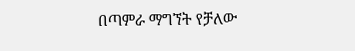በጣምራ ማግኘት የቻለው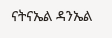ናትናኤል ዳንኤል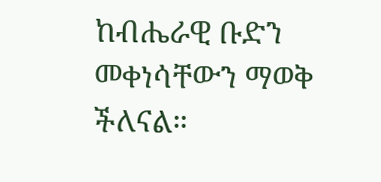ከብሔራዊ ቡድን መቀነሳቸውን ማወቅ ችለናል።